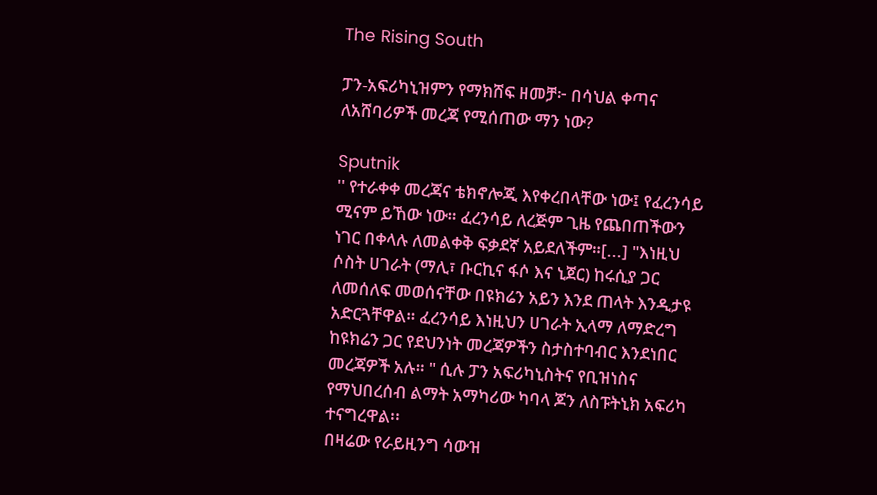The Rising South

ፓን-አፍሪካኒዝምን የማክሸፍ ዘመቻ፦ በሳህል ቀጣና ለአሸባሪዎች መረጃ የሚሰጠው ማን ነው?

Sputnik
'' የተራቀቀ መረጃና ቴክኖሎጂ እየቀረበላቸው ነው፤ የፈረንሳይ ሚናም ይኸው ነው። ፈረንሳይ ለረጅም ጊዜ የጨበጠችውን ነገር በቀላሉ ለመልቀቅ ፍቃደኛ አይደለችም።[...] "እነዚህ ሶስት ሀገራት (ማሊ፣ ቡርኪና ፋሶ እና ኒጀር) ከሩሲያ ጋር ለመሰለፍ መወሰናቸው በዩክሬን አይን እንደ ጠላት እንዲታዩ አድርጓቸዋል። ፈረንሳይ እነዚህን ሀገራት ኢላማ ለማድረግ ከዩክሬን ጋር የደህንነት መረጃዎችን ስታስተባብር እንደነበር መረጃዎች አሉ። " ሲሉ ፓን አፍሪካኒስትና የቢዝነስና የማህበረሰብ ልማት አማካሪው ካባላ ጆን ለስፑትኒክ አፍሪካ ተናግረዋል፡፡
በዛሬው የራይዚንግ ሳውዝ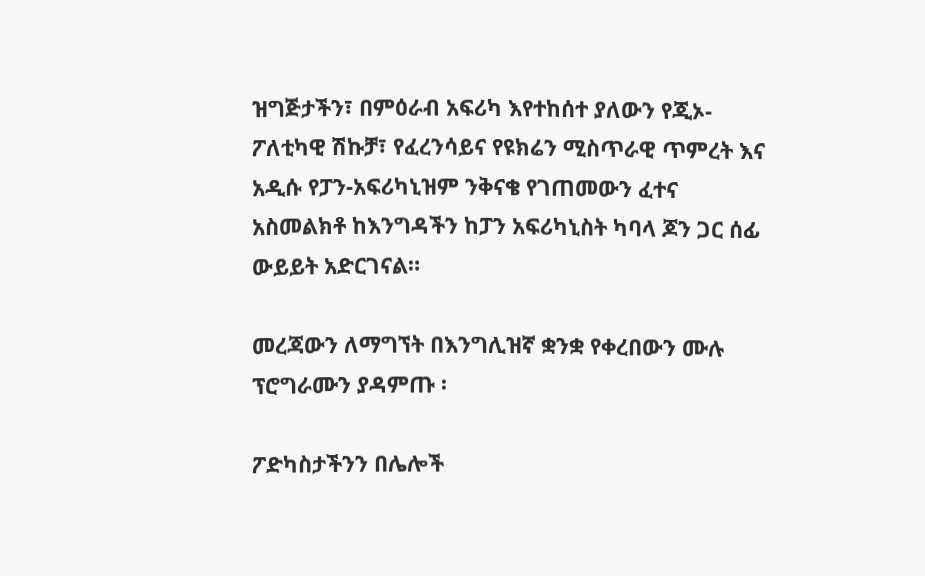ዝግጅታችን፣ በምዕራብ አፍሪካ እየተከሰተ ያለውን የጂኦ-ፖለቲካዊ ሽኩቻ፣ የፈረንሳይና የዩክሬን ሚስጥራዊ ጥምረት እና አዲሱ የፓን-አፍሪካኒዝም ንቅናቄ የገጠመውን ፈተና አስመልክቶ ከእንግዳችን ከፓን አፍሪካኒስት ካባላ ጆን ጋር ሰፊ ውይይት አድርገናል።

መረጃውን ለማግኘት በእንግሊዝኛ ቋንቋ የቀረበውን ሙሉ ፕሮግራሙን ያዳምጡ ፡

ፖድካስታችንን በሌሎች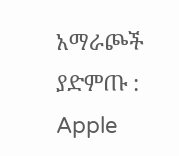አማራጮች ያድምጡ : Apple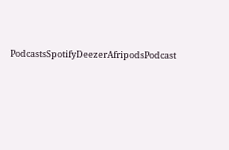PodcastsSpotifyDeezerAfripodsPodcast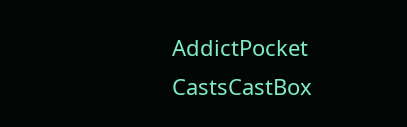AddictPocket CastsCastBox